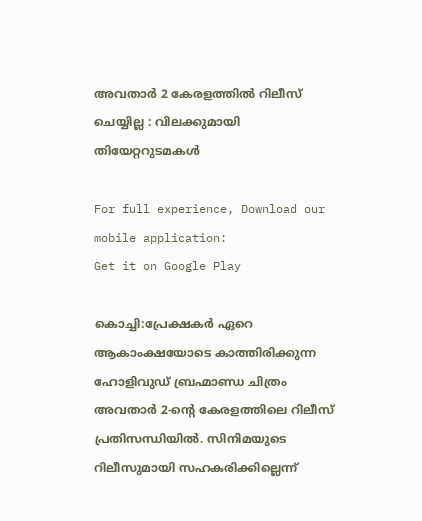അവതാർ 2 കേരളത്തിൽ റിലീസ് ചെയ്യില്ല : വിലക്കുമായി തിയേറ്ററുടമകൾ

For full experience, Download our mobile application:
Get it on Google Play

കൊച്ചി:പ്രേക്ഷകർ ഏറെ ആകാംക്ഷയോടെ കാത്തിരിക്കുന്ന ഹോളിവുഡ് ബ്രഹ്മാണ്ഡ ചിത്രം അവതാർ 2-ന്റെ കേരളത്തിലെ റിലീസ് പ്രതിസന്ധിയിൽ. സിനിമയുടെ റിലീസുമായി സഹകരിക്കില്ലെന്ന്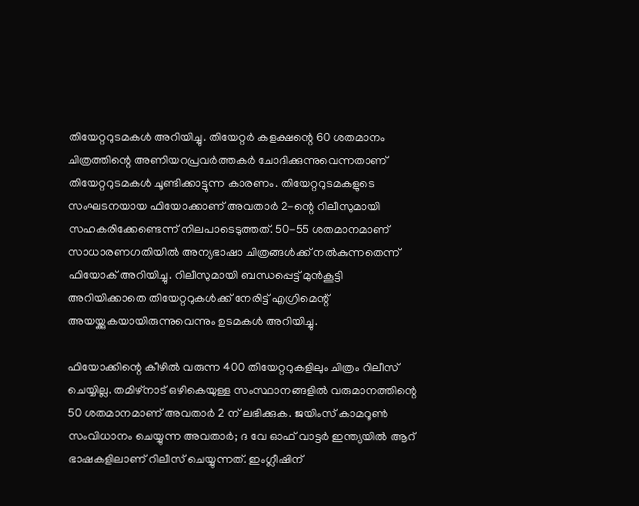തിയേറ്ററുടമകൾ അറിയിച്ചു. തിയേറ്റർ കളക്ഷന്റെ 60 ശതമാനം ചിത്രത്തിന്റെ അണിയറപ്രവർത്തകർ ചോദിക്കുന്നുവെന്നതാണ് തിയേറ്ററുടമകൾ ചൂണ്ടിക്കാട്ടുന്ന കാരണം. തിയേറ്ററുടമകളുടെ സംഘടനയായ ഫിയോക്കാണ് അവതാർ 2-ന്റെ റിലീസുമായി സഹകരിക്കേണ്ടെന്ന് നിലപാടെടുത്തത്. 50-55 ശതമാനമാണ് സാധാരണഗതിയിൽ അന്യഭാഷാ ചിത്രങ്ങൾക്ക് നൽകുന്നതെന്ന് ഫിയോക് അറിയിച്ചു. റിലീസുമായി ബന്ധപ്പെട്ട് മുൻകൂട്ടി അറിയിക്കാതെ തിയേറ്ററുകൾക്ക് നേരിട്ട് എഗ്രിമെന്റ് അയയ്ക്കുകയായിരുന്നുവെന്നും ഉടമകൾ അറിയിച്ചു.

ഫിയോക്കിന്റെ കീഴിൽ വരുന്ന 400 തിയേറ്ററുകളിലും ചിത്രം റിലീസ് ചെയ്യില്ല. തമിഴ്നാട് ഒഴികെയുള്ള സംസ്ഥാനങ്ങളിൽ വരുമാനത്തിന്റെ 50 ശതമാനമാണ് അവതാർ 2 ന് ലഭിക്കുക. ജയിംസ് കാമറൂൺ സംവിധാനം ചെയ്യുന്ന അവതാർ; ദ വേ ഓഫ് വാട്ടർ ഇന്ത്യയിൽ ആറ് ഭാഷകളിലാണ് റിലീസ് ചെയ്യുന്നത്. ഇംഗ്ലീഷിന്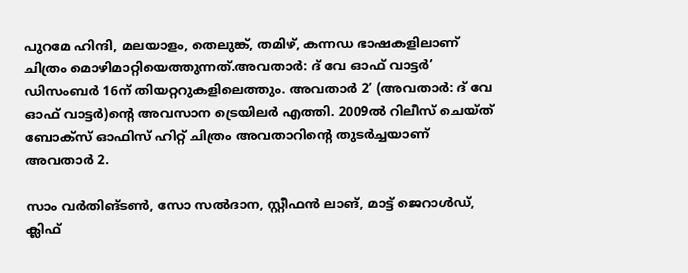പുറമേ ഹിന്ദി, മലയാളം, തെലുങ്ക്, തമിഴ്, കന്നഡ ഭാഷകളിലാണ് ചിത്രം മൊഴിമാറ്റിയെത്തുന്നത്.അവതാർ: ദ് വേ ഓഫ് വാട്ടർ’ ഡിസംബർ 16ന് തിയറ്ററുകളിലെത്തും. അവതാർ 2’ (അവതാർ: ദ് വേ ഓഫ് വാട്ടർ)ന്റെ അവസാന ട്രെയിലർ എത്തി. 2009ൽ റിലീസ് ചെയ്ത് ബോക്സ് ഓഫിസ് ഹിറ്റ് ചിത്രം അവതാറിന്റെ തുടർച്ചയാണ് അവതാർ 2.

സാം വർതിങ്ടൺ, സോ സൽദാന, സ്റ്റീഫൻ ലാങ്, മാട്ട് ജെറാൾഡ്, ക്ലിഫ്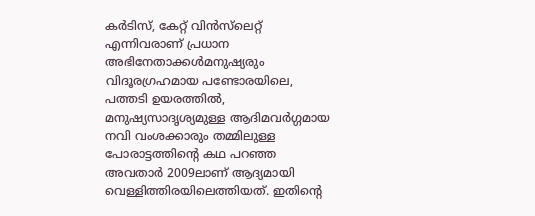കർടിസ്, കേറ്റ് വിൻസ്‌ലെറ്റ് എന്നിവരാണ് പ്രധാന അഭിനേതാക്കൾമനുഷ്യരും വിദൂരഗ്രഹമായ പണ്ടോരയിലെ, പത്തടി ഉയരത്തിൽ, മനുഷ്യസാദൃശ്യമുള്ള ആദിമവർഗ്ഗമായ നവി വംശക്കാരും തമ്മിലുള്ള പോരാട്ടത്തിന്റെ കഥ പറഞ്ഞ അവതാര്‍ 2009ലാണ് ആദ്യമായി വെള്ളിത്തിരയിലെത്തിയത്. ഇതിന്റെ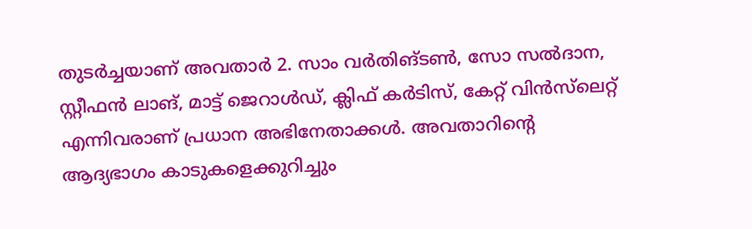തുടർച്ചയാണ് അവതാർ 2. സാം വർതിങ്ടൺ, സോ സൽദാന, സ്റ്റീഫൻ ലാങ്, മാട്ട് ജെറാൾഡ്, ക്ലിഫ് കർടിസ്, കേറ്റ് വിൻസ്‌ലെറ്റ് എന്നിവരാണ് പ്രധാന അഭിനേതാക്കൾ. അവതാറിന്റെ ആദ്യഭാഗം കാടുകളെക്കുറിച്ചും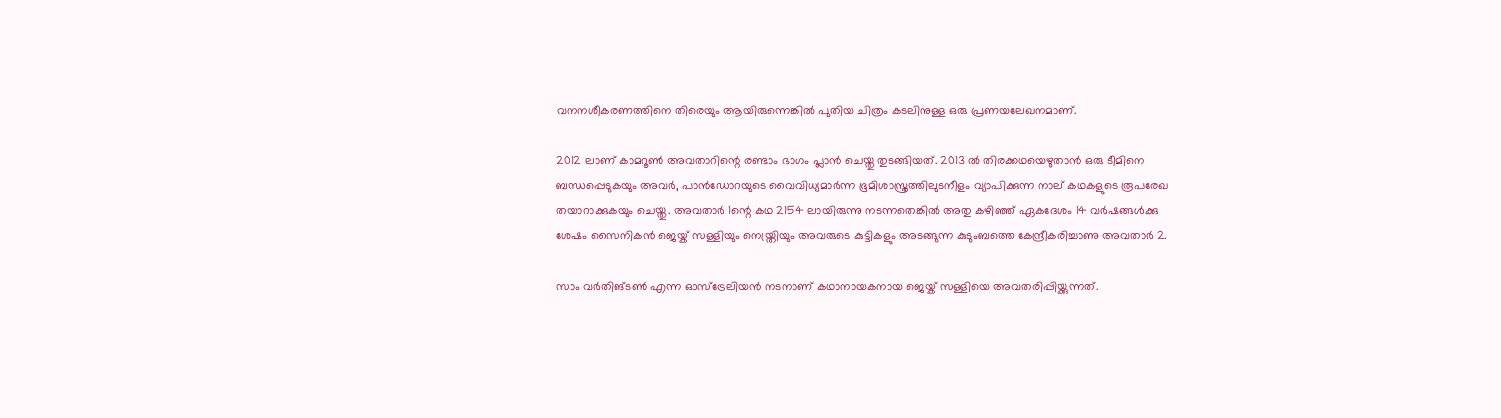വനനശീകരണത്തിനെ തിരെയും ആയിരുന്നെങ്കിൽ പുതിയ ചിത്രം കടലിനുള്ള ഒരു പ്രണയലേഖനമാണ്.

2012 ലാണ് കാമറൂൺ അവതാറിന്റെ രണ്ടാം ഭാഗം പ്ലാൻ ചെയ്തു തുടങ്ങിയത്. 2013 ൽ തിരക്കഥയെഴുതാൻ ഒരു ടീമിനെ ബന്ധപ്പെടുകയും അവർ, പാൻഡോറയുടെ വൈവിധ്യമാർന്ന ഭൂമിശാസ്ത്രത്തിലുടനീളം വ്യാപിക്കുന്ന നാല് കഥകളുടെ രൂപരേഖ തയാറാക്കുകയും ചെയ്തു. അവതാർ 1ന്റെ കഥ 2154 ലായിരുന്നു നടന്നതെങ്കിൽ അതു കഴിഞ്ഞ് ഏകദേശം 14 വർഷങ്ങൾക്കു ശേഷം സൈനികൻ ജെയ്ക് സള്ളിയും നെയ്ത്രിയും അവരുടെ കുട്ടികളും അടങ്ങുന്ന കുടുംബത്തെ കേന്ദ്രീകരിച്ചാണു അവതാർ 2.

സാം വർതിങ്ടൺ എന്ന ഓസ്‌ട്രേലിയൻ നടനാണ് കഥാനായകനായ ജെയ്ക് സള്ളിയെ അവതരിപ്പിയ്ക്കുന്നത്.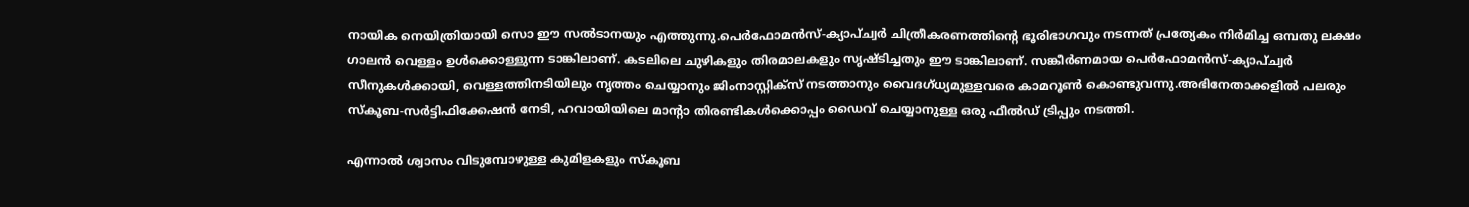നായിക നെയിത്രിയായി സൊ ഈ സൽടാനയും എത്തുന്നു.പെർഫോമൻസ്-ക്യാപ്‌ച്വർ ചിത്രീകരണത്തിന്റെ ഭൂരിഭാഗവും നടന്നത് പ്രത്യേകം നിർമിച്ച ഒമ്പതു ലക്ഷം ഗാലൻ വെള്ളം ഉൾക്കൊള്ളുന്ന ടാങ്കിലാണ്. കടലിലെ ചുഴികളും തിരമാലകളും സൃഷ്ടിച്ചതും ഈ ടാങ്കിലാണ്. സങ്കീർണമായ പെർഫോമൻസ്-ക്യാപ്ച്വർ സീനുകൾക്കായി, വെള്ളത്തിനടിയിലും നൃത്തം ചെയ്യാനും ജിംനാസ്റ്റിക്സ് നടത്താനും വൈദഗ്ധ്യമുള്ളവരെ കാമറൂൺ കൊണ്ടുവന്നു.അഭിനേതാക്കളിൽ പലരും സ്കൂബ-സർട്ടിഫിക്കേഷൻ നേടി, ഹവായിയിലെ മാന്റാ തിരണ്ടികൾക്കൊപ്പം ഡൈവ് ചെയ്യാനുള്ള ഒരു ഫീൽഡ് ട്രിപ്പും നടത്തി.

എന്നാൽ ശ്വാസം വിടുമ്പോഴുള്ള കുമിളകളും സ്‌കൂബ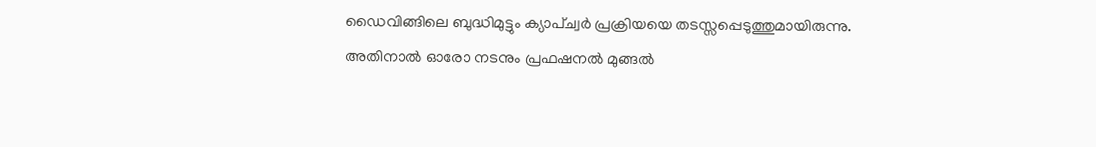ഡൈവിങ്ങിലെ ബുദ്ധിമുട്ടും ക്യാപ്‌ച്വർ പ്രക്രിയയെ തടസ്സപ്പെടുത്തുമായിരുന്നു. അതിനാൽ ഓരോ നടനും പ്രഫഷനൽ മുങ്ങൽ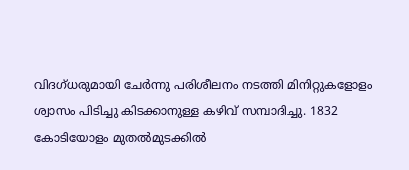വിദഗ്ധരുമായി ചേർന്നു പരിശീലനം നടത്തി മിനിറ്റുകളോളം ശ്വാസം പിടിച്ചു കിടക്കാനുള്ള കഴിവ് സമ്പാദിച്ചു. 1832 കോടിയോളം മുതല്‍മുടക്കില്‍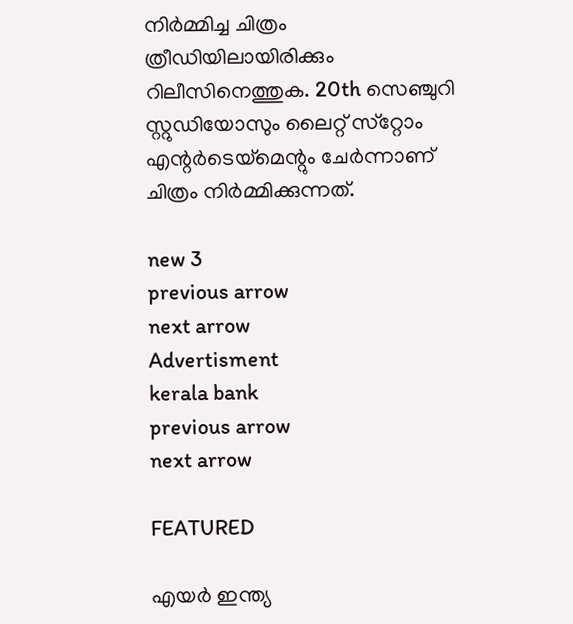നിര്‍മ്മിച്ച ചിത്രം ത്രീഡിയിലായിരിക്കും റിലീസിനെത്തുക. 20th സെഞ്ചുറി സ്റ്റുഡിയോസും ലൈറ്റ് സ്‌റ്റോം എന്റര്‍ടെയ്‌മെന്റും ചേര്‍ന്നാണ് ചിത്രം നിര്‍മ്മിക്കുന്നത്.

new 3
previous arrow
next arrow
Advertisment
kerala bank
previous arrow
next arrow

FEATURED

എയര്‍ ഇന്ത്യ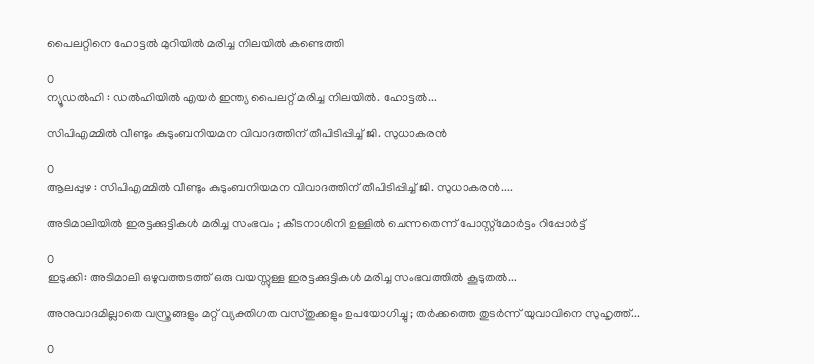പൈലറ്റിനെ ഹോട്ടല്‍ മുറിയില്‍ മരിച്ച നിലയില്‍ കണ്ടെത്തി

0
ന്യൂഡല്‍ഹി : ഡല്‍ഹിയില്‍ എയര്‍ ഇന്ത്യ പൈലറ്റ് മരിച്ച നിലയില്‍. ഹോട്ടല്‍...

സിപിഎമ്മിൽ വീണ്ടും കുടുംബനിയമന വിവാദത്തിന് തീപിടിപ്പിച്ച് ജി. സുധാകരൻ

0
ആലപ്പുഴ : സിപിഎമ്മിൽ വീണ്ടും കുടുംബനിയമന വിവാദത്തിന് തീപിടിപ്പിച്ച് ജി. സുധാകരൻ....

അടിമാലിയിൽ ഇരട്ടക്കുട്ടികൾ മരിച്ച സംഭവം ; കീടനാശിനി ഉള്ളില്‍ ചെന്നതെന്ന് പോസ്റ്റ്‌മോര്‍ട്ടം റിപ്പോർട്ട്

0
ഇടുക്കി: അടിമാലി ഒഴുവത്തടത്ത് ഒരു വയസ്സുള്ള ഇരട്ടക്കുട്ടികൾ മരിച്ച സംഭവത്തിൽ കൂടുതൽ...

അനുവാദമില്ലാതെ വസ്ത്രങ്ങളും മറ്റ് വ്യക്തിഗത വസ്തുക്കളും ഉപയോഗിച്ചു ; തർക്കത്തെ തുടർന്ന് യുവാവിനെ സുഹൃത്ത്...

0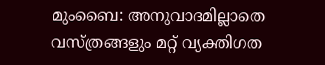മുംബൈ: അനുവാദമില്ലാതെ വസ്ത്രങ്ങളും മറ്റ് വ്യക്തിഗത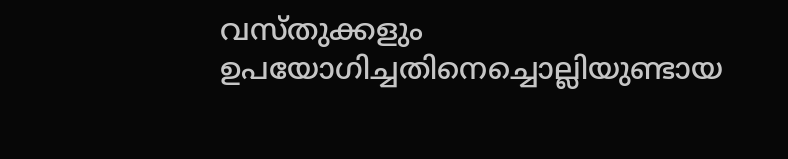വസ്തുക്കളും ഉപയോഗിച്ചതിനെച്ചൊല്ലിയുണ്ടായ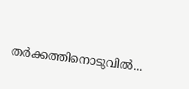തർക്കത്തിനൊടുവിൽ...